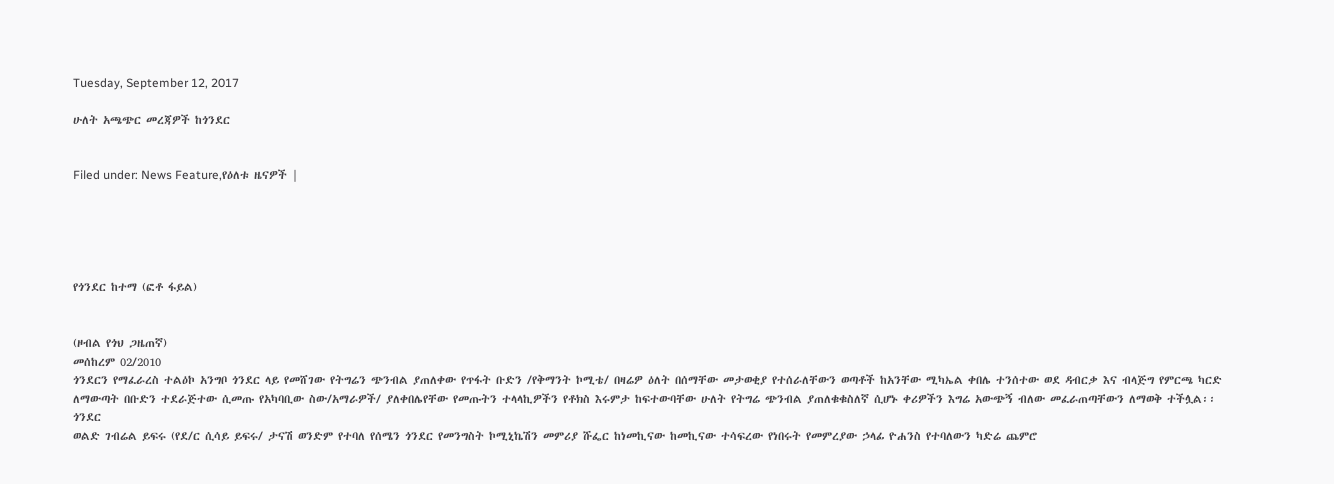Tuesday, September 12, 2017

ሁለት አጫጭር መረጃዎች ከጎንደር


Filed under: News Feature,የዕለቱ ዜናዎች |





የጎንደር ከተማ (ፎቶ ፋይል)


(ዞብል የጎህ ጋዜጠኛ)
መሰከረም 02/2010
ጎንደርን የማፈራረስ ተልዕኮ አንግቦ ጎንደር ላይ የመሸገው የትግሬን ጭንብል ያጠለቀው የጥፋት ቡድን /የቅማንት ኮሚቴ/ በዛሬዎ ዕለት በሰማቸው መታወቂያ የተሰራለቸውን ወጣቶች ከአንቸው ሚካኤል ቀበሌ ተንሰተው ወደ ዳብርቃ እና ብላጅግ የምርጫ ካርድ ለማውጣት በቡድን ተደራጅተው ሲመጡ የአካባቢው ስው/አማራዎች/ ያለቀበሌየቸው የመጡትን ተላላኪዎችን የቶክስ እሩምታ ከፍተውባቸው ሁለት የትግሬ ጭንብል ያጠለቁቁስለኛ ሲሆኑ ቀሪዎችን እግሬ አውጭኝ ብለው መፈራጠጣቸውን ለማወቅ ተችሏል፡፡
ጎንደር
ወልድ ገብሬል ይፍሩ (የደ/ር ሲሳይ ይፍሩ/ ታናሽ ወንድም የተባለ የሰሜን ጎንደር የመንግስት ኮሚኒኬሽን መምሪያ ሹፌር ከነመኪናው ከመኪናው ተሳፍረው የነበሩት የመምረያው ኃላፊ ዮሐንስ የተባለውን ካድሬ ጨምሮ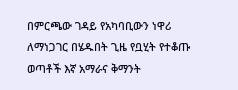በምርጫው ገዳይ የአካባቢውን ነዋሪ ለማነጋገር በሄዱበት ጊዜ የቧሂት የተቆጡ ወጣቶች እኛ አማራና ቅማንት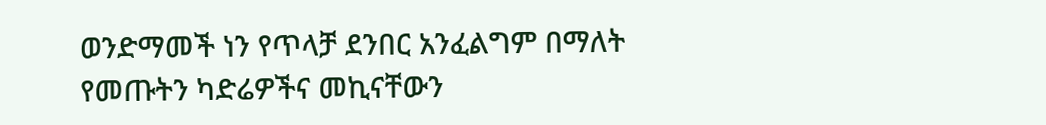ወንድማመች ነን የጥላቻ ደንበር አንፈልግም በማለት የመጡትን ካድሬዎችና መኪናቸውን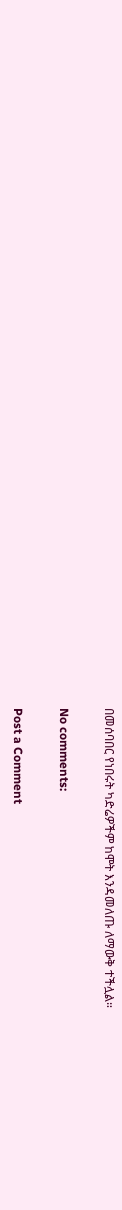በመሰባበር የነበሩት ካድሬዎችም ከሞት እንዳመለጡ ለማውቅ ተችሏል።

No comments:

Post a Comment